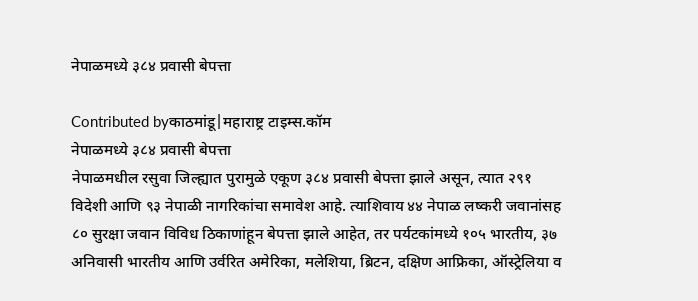नेपाळमध्ये ३८४ प्रवासी बेपत्ता

Contributed byकाठमांडू|महाराष्ट्र टाइम्स.कॉम
नेपाळमध्ये ३८४ प्रवासी बेपत्ता
नेपाळमधील रसुवा जिल्ह्यात पुरामुळे एकूण ३८४ प्रवासी बेपत्ता झाले असून, त्यात २९१ विदेशी आणि ९३ नेपाळी नागरिकांचा समावेश आहे. त्याशिवाय ४४ नेपाळ लष्करी जवानांसह ८० सुरक्षा जवान विविध ठिकाणांहून बेपत्ता झाले आहेत, तर पर्यटकांमध्ये १०५ भारतीय, ३७ अनिवासी भारतीय आणि उर्वरित अमेरिका, मलेशिया, ब्रिटन, दक्षिण आफ्रिका, ऑस्ट्रेलिया व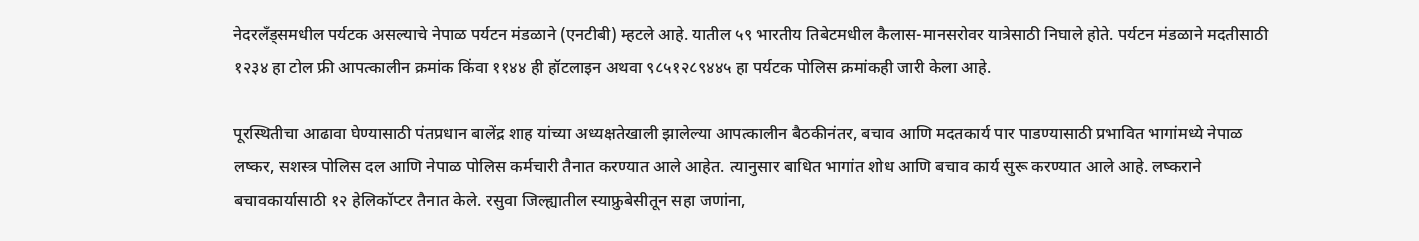नेदरलँड्समधील पर्यटक असल्याचे नेपाळ पर्यटन मंडळाने (एनटीबी) म्हटले आहे. यातील ५९ भारतीय तिबेटमधील कैलास-मानसरोवर यात्रेसाठी निघाले होते. पर्यटन मंडळाने मदतीसाठी १२३४ हा टोल फ्री आपत्कालीन क्रमांक किंवा ११४४ ही हॉटलाइन अथवा ९८५१२८९४४५ हा पर्यटक पोलिस क्रमांकही जारी केला आहे.

पूरस्थितीचा आढावा घेण्यासाठी पंतप्रधान बालेंद्र शाह यांच्या अध्यक्षतेखाली झालेल्या आपत्कालीन बैठकीनंतर, बचाव आणि मदतकार्य पार पाडण्यासाठी प्रभावित भागांमध्ये नेपाळ लष्कर, सशस्त्र पोलिस दल आणि नेपाळ पोलिस कर्मचारी तैनात करण्यात आले आहेत. त्यानुसार बाधित भागांत शोध आणि बचाव कार्य सुरू करण्यात आले आहे. लष्कराने बचावकार्यासाठी १२ हेलिकॉप्टर तैनात केले. रसुवा जिल्ह्यातील स्याफ्रुबेसीतून सहा जणांना,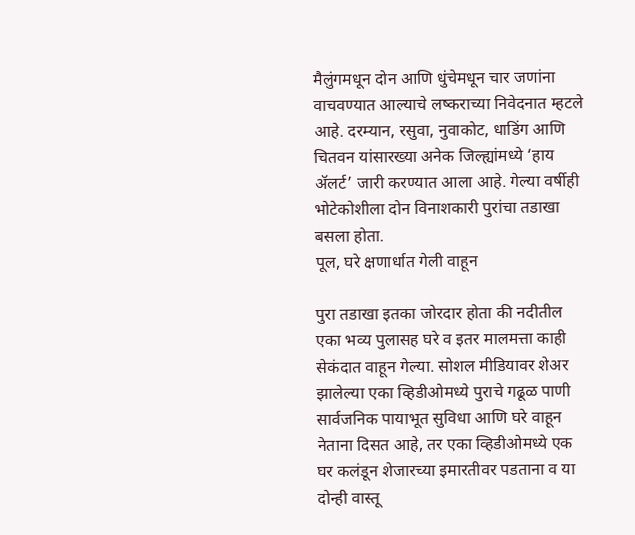मैलुंगमधून दोन आणि धुंचेमधून चार जणांना वाचवण्यात आल्याचे लष्कराच्या निवेदनात म्हटले आहे. दरम्यान, रसुवा, नुवाकोट, धाडिंग आणि चितवन यांसारख्या अनेक जिल्ह्यांमध्ये ‘हाय ॲलर्ट’ जारी करण्यात आला आहे. गेल्या वर्षीही भोटेकोशीला दोन विनाशकारी पुरांचा तडाखा बसला होता.
पूल, घरे क्षणार्धात गेली वाहून

पुरा तडाखा इतका जोरदार होता की नदीतील एका भव्य पुलासह घरे व इतर मालमत्ता काही सेकंदात वाहून गेल्या. सोशल मीडियावर शेअर झालेल्या एका व्हिडीओमध्ये पुराचे गढूळ पाणी सार्वजनिक पायाभूत सुविधा आणि घरे वाहून नेताना दिसत आहे, तर एका व्हिडीओमध्ये एक घर कलंडून शेजारच्या इमारतीवर पडताना व या दोन्ही वास्तू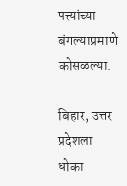पत्त्यांच्या बंगल्याप्रमाणे कोसळल्या.

बिहार, उत्तर प्रदेशला धोका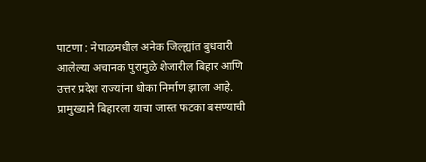पाटणा : नेपाळमधील अनेक जिल्ह्यांत बुधवारी आलेल्या अचानक पुरामुळे शेजारील बिहार आणि उत्तर प्रदेश राज्यांना धोका निर्माण झाला आहे. प्रामुख्याने बिहारला याचा जास्त फटका बसण्याची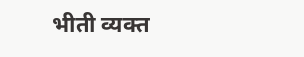भीती व्यक्त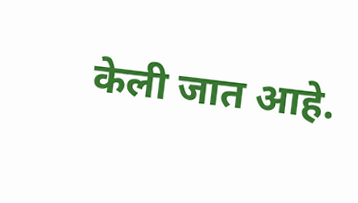केली जात आहे.